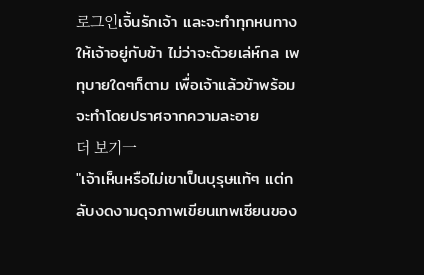로그인เจิ้นรักเจ้า และจะทำทุกหนทางให้เจ้าอยู่กับข้า ไม่ว่าจะด้วยเล่ห์กล เพทุบายใดๆก็ตาม เพื่อเจ้าแล้วข้าพร้อมจะทำโดยปราศจากความละอาย
더 보기一
"เจ้าเห็นหรือไม่เขาเป็นบุรุษแท้ๆ แต่กลับงดงามดุจภาพเขียนเทพเซียนของ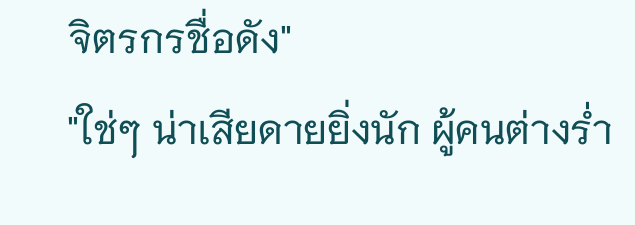จิตรกรชื่อดัง"
"ใช่ๆ น่าเสียดายยิ่งนัก ผู้คนต่างร่ำ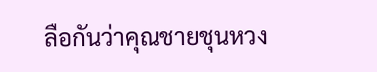ลือกันว่าคุณชายชุนหวง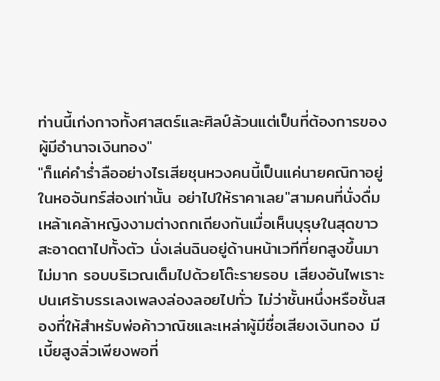ท่านนี้เก่งกาจทั้งศาสตร์และศิลป์ล้วนแต่เป็นที่ต้องการของผู้มีอำนาจเงินทอง"
"ก็แค่คำร่ำลืออย่างไรเสียชุนหวงคนนี้เป็นแค่นายคณิกาอยู่ในหอจันทร์ส่องเท่านั้น อย่าไปให้ราคาเลย"สามคนที่นั่งดื่มเหล้าเคล้าหญิงงามต่างถกเถียงกันเมื่อเห็นบุรุษในสุดขาวสะอาดตาไปทั้งตัว นั่งเล่นฉินอยู่ด้านหน้าเวทีที่ยกสูงขึ้นมาไม่มาก รอบบริเวณเต็มไปด้วยโต๊ะรายรอบ เสียงอันไพเราะปนเศร้าบรรเลงเพลงล่องลอยไปทั่ว ไม่ว่าชั้นหนึ่งหรือชั้นสองที่ให้สำหรับพ่อค้าวาณิชและเหล่าผู้มีชื่อเสียงเงินทอง มีเบี้ยสูงลิ่วเพียงพอที่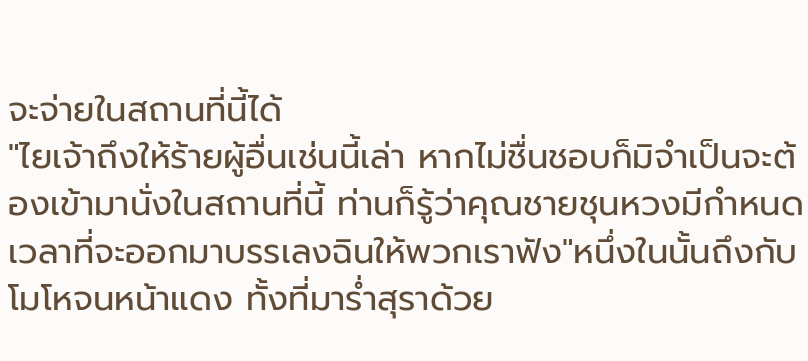จะจ่ายในสถานที่นี้ได้
"ไยเจ้าถึงให้ร้ายผู้อื่นเช่นนี้เล่า หากไม่ชื่นชอบก็มิจำเป็นจะต้องเข้ามานั่งในสถานที่นี้ ท่านก็รู้ว่าคุณชายชุนหวงมีกำหนดเวลาที่จะออกมาบรรเลงฉินให้พวกเราฟัง"หนึ่งในนั้นถึงกับโมโหจนหน้าแดง ทั้งที่มาร่ำสุราด้วย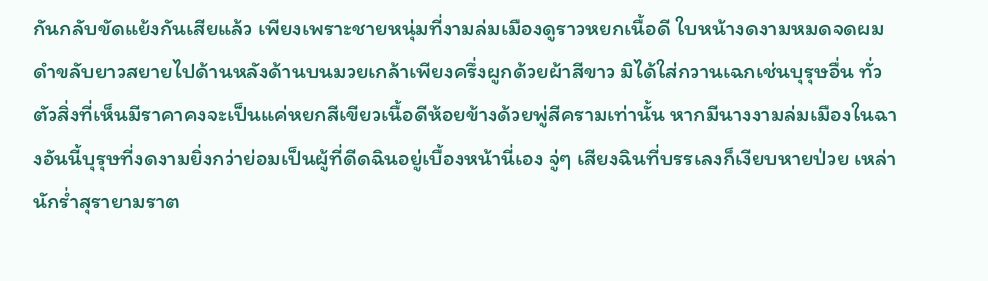กันกลับขัดแย้งกันเสียแล้ว เพียงเพราะชายหนุ่มที่งามล่มเมืองดูราวหยกเนื้อดี ใบหน้างดงามหมดจดผมดำขลับยาวสยายไปด้านหลังด้านบนมวยเกล้าเพียงครึ่งผูกด้วยผ้าสีขาว มิได้ใส่กวานเฉกเช่นบุรุษอื่น ทั่วตัวสิ่งที่เห็นมีราคาคงจะเป็นแค่หยกสีเขียวเนื้อดีห้อยข้างด้วยพู่สีครามเท่านั้น หากมีนางงามล่มเมืองในฉางอันนี้บุรุษที่งดงามยิ่งกว่าย่อมเป็นผู้ที่ดีดฉินอยู่เบื้องหน้านี่เอง จู่ๆ เสียงฉินที่บรรเลงก็เงียบหายป่วย เหล่านักร่ำสุรายามราต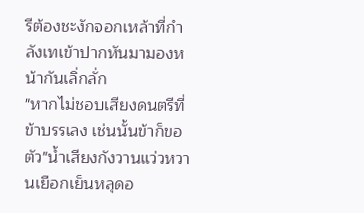รีต้องชะงักจอกเหล้าที่กำลังเทเข้าปากหันมามองหน้ากันเลิ่กลั่ก
"หากไม่ชอบเสียงดนตรีที่ข้าบรรเลง เช่นนั้นข้าก็ขอตัว"น้ำเสียงกังวานแว่วหวานเยือกเย็นหลุดอ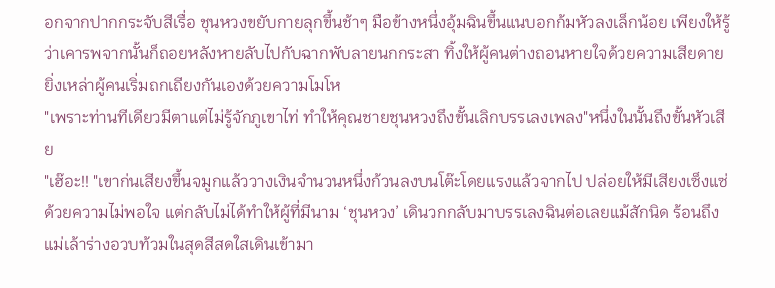อกจากปากกระจับสีเรื่อ ชุนหวงขยับกายลุกขึ้นช้าๆ มือข้างหนึ่งอุ้มฉินขึ้นแนบอกก้มหัวลงเล็กน้อย เพียงให้รู้ว่าเคารพจากนั้นก็ถอยหลังหายลับไปกับฉากพับลายนกกระสา ทิ้งให้ผู้คนต่างถอนหายใจด้วยความเสียดายยิ่งเหล่าผู้คนเริ่มถกเถียงกันเองด้วยความโมโห
"เพราะท่านทีเดียวมีตาแต่ไม่รู้จักภูเขาไท่ ทำให้คุณชายชุนหวงถึงขั้นเลิกบรรเลงเพลง"หนึ่งในนั้นถึงขั้นหัวเสีย
"เฮ๊อะ!! "เขาก่นเสียงขึ้นจมูกแล้ววางเงินจำนวนหนึ่งก้วนลงบนโต๊ะโดยแรงแล้วจากไป ปล่อยให้มีเสียงเซ็งแซ่ด้วยความไม่พอใจ แต่กลับไม่ได้ทำให้ผู้ที่มีนาม ‘ชุนหวง’ เดินวกกลับมาบรรเลงฉินต่อเลยแม้สักนิด ร้อนถึงแม่เล้าร่างอวบท้วมในสุดสีสดใสเดินเข้ามา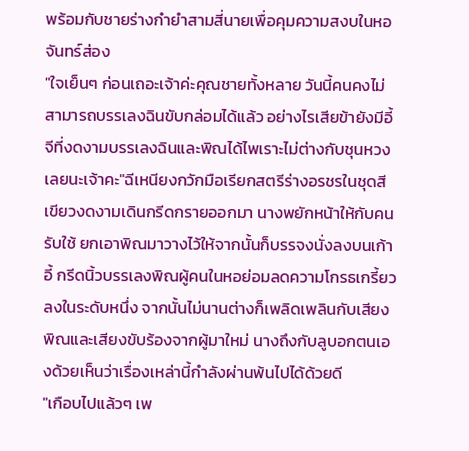พร้อมกับชายร่างกำยำสามสี่นายเพื่อคุมความสงบในหอจันทร์ส่อง
"ใจเย็นๆ ก่อนเถอะเจ้าค่ะคุณชายทั้งหลาย วันนี้คนคงไม่สามารถบรรเลงฉินขับกล่อมได้แล้ว อย่างไรเสียข้ายังมีอี้จีที่งดงามบรรเลงฉินและพิณได้ไพเราะไม่ต่างกับชุนหวงเลยนะเจ้าคะ"ฉีเหนียงกวักมือเรียกสตรีร่างอรชรในชุดสีเขียวงดงามเดินกรีดกรายออกมา นางพยักหน้าให้กับคนรับใช้ ยกเอาพิณมาวางไว้ให้จากนั้นก็บรรจงนั่งลงบนเก้าอี้ กรีดนิ้วบรรเลงพิณผู้คนในหอย่อมลดความโกรธเกรี้ยวลงในระดับหนึ่ง จากนั้นไม่นานต่างก็เพลิดเพลินกับเสียงพิณและเสียงขับร้องจากผู้มาใหม่ นางถึงกับลูบอกตนเองด้วยเห็นว่าเรื่องเหล่านี้กำลังผ่านพ้นไปได้ด้วยดี
"เกือบไปแล้วๆ เพ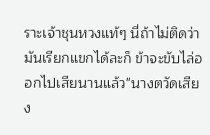ราะเจ้าชุนหวงแท้ๆ นี่ถ้าไม่ติดว่ามันเรียกแขกได้ละก็ ข้าจะขับไล่ออกไปเสียนานแล้ว"นางตวัดเสียง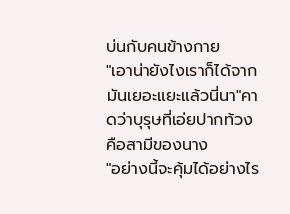บ่นกับคนข้างกาย
"เอาน่ายังไงเราก็ได้จากมันเยอะแยะแล้วนี่นา"คาดว่าบุรุษที่เอ่ยปากท้วงคือสามีของนาง
"อย่างนี้จะคุ้มได้อย่างไร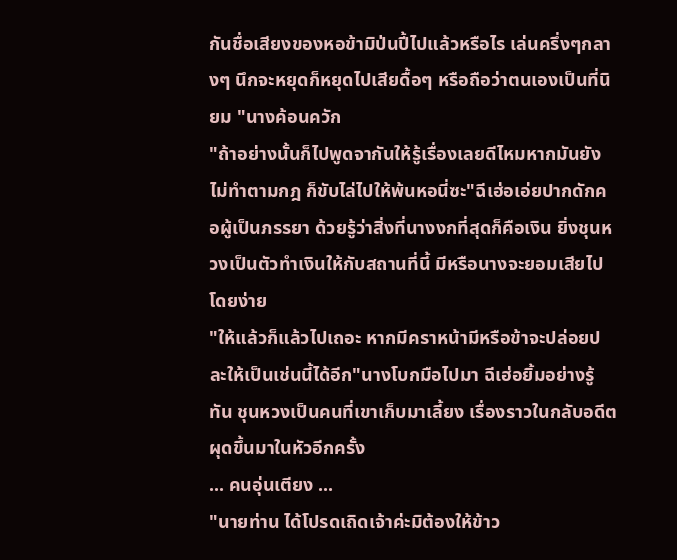กันชื่อเสียงของหอข้ามิป่นปี้ไปแล้วหรือไร เล่นครึ่งๆกลางๆ นึกจะหยุดก็หยุดไปเสียดื้อๆ หรือถือว่าตนเองเป็นที่นิยม "นางค้อนควัก
"ถ้าอย่างนั้นก็ไปพูดจากันให้รู้เรื่องเลยดีไหมหากมันยังไม่ทำตามกฎ ก็ขับไล่ไปให้พ้นหอนี่ซะ"ฉีเฮ่อเอ่ยปากดักคอผู้เป็นภรรยา ด้วยรู้ว่าสิ่งที่นางงกที่สุดก็คือเงิน ยิ่งชุนหวงเป็นตัวทำเงินให้กับสถานที่นี้ มีหรือนางจะยอมเสียไปโดยง่าย
"ให้แล้วก็แล้วไปเถอะ หากมีคราหน้ามีหรือข้าจะปล่อยปละให้เป็นเช่นนี้ได้อีก"นางโบกมือไปมา ฉีเฮ่อยิ้มอย่างรู้ทัน ชุนหวงเป็นคนที่เขาเก็บมาเลี้ยง เรื่องราวในกลับอดีตผุดขึ้นมาในหัวอีกครั้ง
... คนอุ่นเตียง ...
"นายท่าน ได้โปรดเถิดเจ้าค่ะมิต้องให้ข้าว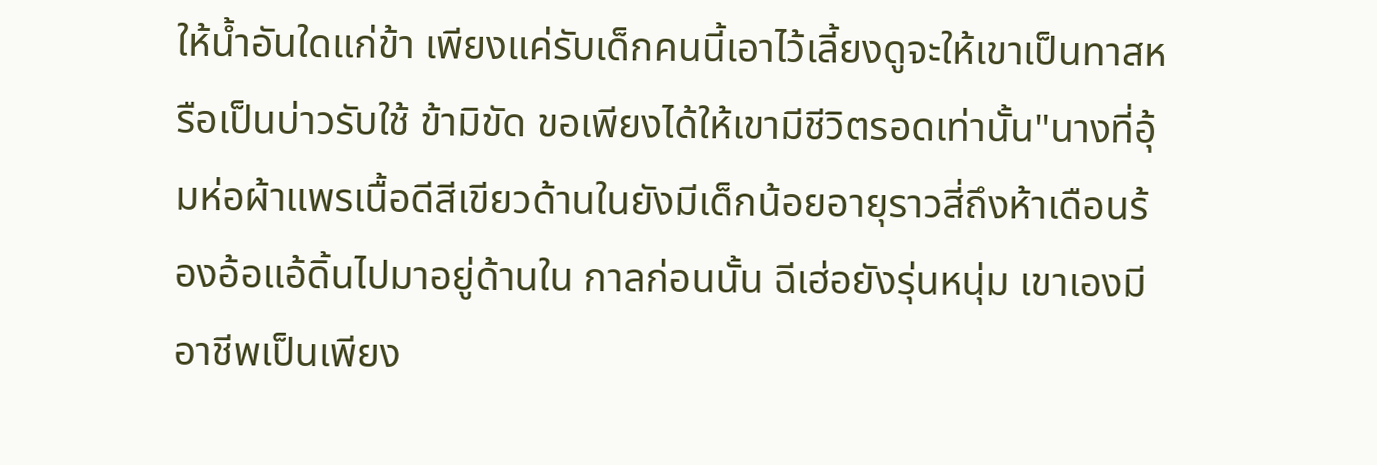ให้น้ำอันใดแก่ข้า เพียงแค่รับเด็กคนนี้เอาไว้เลี้ยงดูจะให้เขาเป็นทาสหรือเป็นบ่าวรับใช้ ข้ามิขัด ขอเพียงได้ให้เขามีชีวิตรอดเท่านั้น"นางที่อุ้มห่อผ้าแพรเนื้อดีสีเขียวด้านในยังมีเด็กน้อยอายุราวสี่ถึงห้าเดือนร้องอ้อแอ้ดิ้นไปมาอยู่ด้านใน กาลก่อนนั้น ฉีเฮ่อยังรุ่นหนุ่ม เขาเองมีอาชีพเป็นเพียง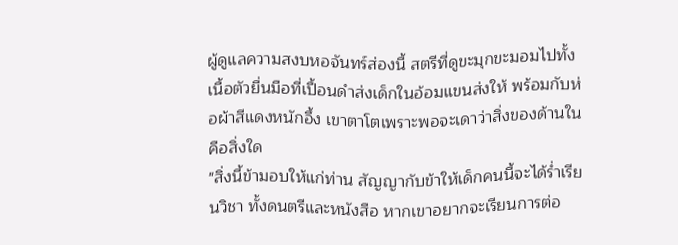ผู้ดูแลความสงบหอจันทร์ส่องนี้ สตรีที่ดูขะมุกขะมอมไปทั้งเนื้อตัวยื่นมือที่เปื้อนดำส่งเด็กในอ้อมแขนส่งให้ พร้อมกับห่อผ้าสีแดงหนักอึ้ง เขาตาโตเพราะพอจะเดาว่าสิ่งของด้านในคือสิ่งใด
"สิ่งนี้ข้ามอบให้แก่ท่าน สัญญากับข้าให้เด็กคนนี้จะได้ร่ำเรียนวิชา ทั้งดนตรีและหนังสือ หากเขาอยากจะเรียนการต่อ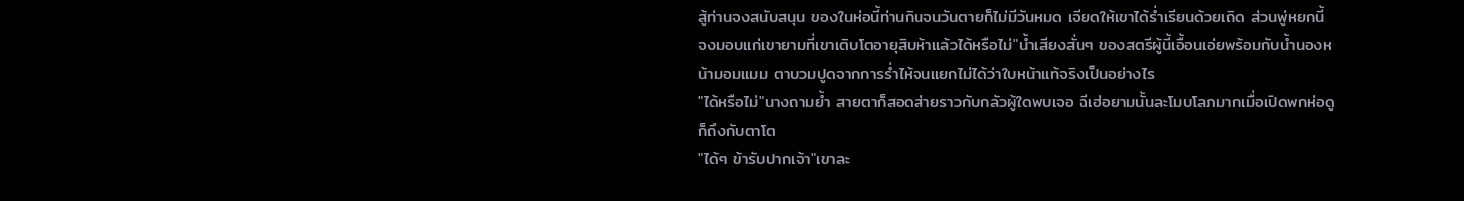สู้ท่านจงสนับสนุน ของในห่อนี้ท่านกินจนวันตายก็ไม่มีวันหมด เจียดให้เขาได้ร่ำเรียนด้วยเถิด ส่วนพู่หยกนี้ จงมอบแก่เขายามที่เขาเติบโตอายุสิบห้าแล้วได้หรือไม่"น้ำเสียงสั่นๆ ของสตรีผู้นี้เอื้อนเอ่ยพร้อมกับน้ำนองหน้ามอมแมม ตาบวมปูดจากการร่ำไห้จนแยกไม่ได้ว่าใบหน้าแท้จริงเป็นอย่างไร
"ได้หรือไม่"นางถามย้ำ สายตาก็สอดส่ายราวกับกลัวผู้ใดพบเจอ ฉีเฮ่อยามนั้นละโมบโลภมากเมื่อเปิดพกห่อดูก็ถึงกับตาโต
"ได้ๆ ข้ารับปากเจ้า"เขาละ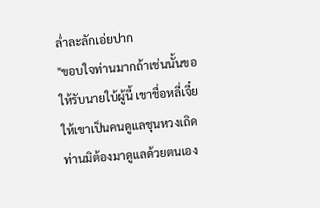ล่ำละลักเอ่ยปาก
"ขอบใจท่านมากถ้าเช่นนั้นขอให้รับนายใบ้ผู้นี้ เขาชื่อหลี่เจี๋ย ให้เขาเป็นคนดูแลชุนหวงเถิด ท่านมิต้องมาดูแลด้วยตนเอง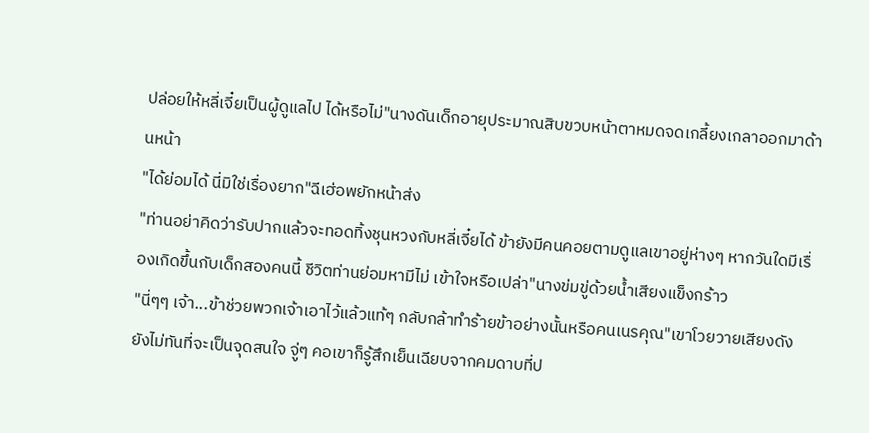ปล่อยให้หลี่เจี๋ยเป็นผู้ดูแลไป ได้หรือไม่"นางดันเด็กอายุประมาณสิบขวบหน้าตาหมดจดเกลี้ยงเกลาออกมาด้านหน้า
"ได้ย่อมได้ นี่มิใช่เรื่องยาก"ฉีเฮ่อพยักหน้าส่ง
"ท่านอย่าคิดว่ารับปากแล้วจะทอดทิ้งชุนหวงกับหลี่เจี๋ยได้ ข้ายังมีคนคอยตามดูแลเขาอยู่ห่างๆ หากวันใดมีเรื่องเกิดขึ้นกับเด็กสองคนนี้ ชีวิตท่านย่อมหามีไม่ เข้าใจหรือเปล่า"นางข่มขู่ด้วยน้ำเสียงแข็งกร้าว
"นี่ๆๆ เจ้า...ข้าช่วยพวกเจ้าเอาไว้แล้วแท้ๆ กลับกล้าทำร้ายข้าอย่างนั้นหรือคนเนรคุณ"เขาโวยวายเสียงดัง ยังไม่ทันที่จะเป็นจุดสนใจ จู่ๆ คอเขาก็รู้สึกเย็นเฉียบจากคมดาบที่ป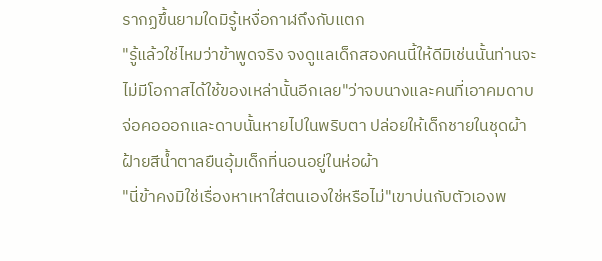รากฏขึ้นยามใดมิรู้เหงื่อกาฬถึงกับแตก
"รู้แล้วใช่ไหมว่าข้าพูดจริง จงดูแลเด็กสองคนนี้ให้ดีมิเช่นนั้นท่านจะไม่มีโอกาสได้ใช้ของเหล่านั้นอีกเลย"ว่าจบนางและคนที่เอาคมดาบจ่อคอออกและดาบนั้นหายไปในพริบตา ปล่อยให้เด็กชายในชุดผ้าฝ้ายสีน้ำตาลยืนอุ้มเด็กที่นอนอยู่ในห่อผ้า
"นี่ข้าคงมิใช่เรื่องหาเหาใส่ตนเองใช่หรือไม่"เขาบ่นกับตัวเองพ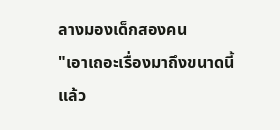ลางมองเด็กสองคน
"เอาเถอะเรื่องมาถึงขนาดนี้แล้ว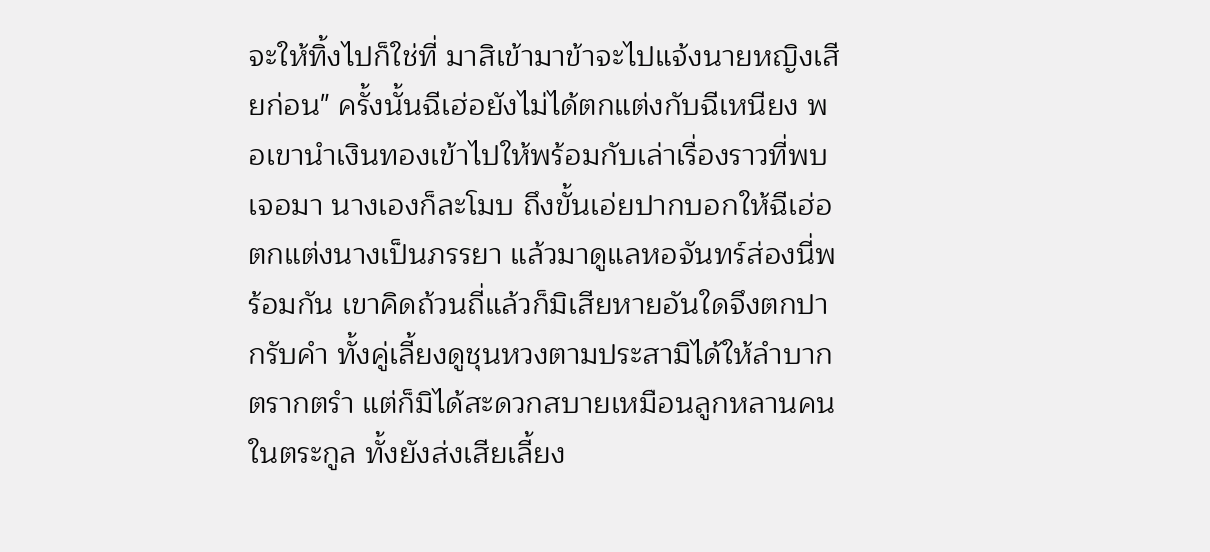จะให้ทิ้งไปก็ใช่ที่ มาสิเข้ามาข้าจะไปแจ้งนายหญิงเสียก่อน" ครั้งนั้นฉีเฮ่อยังไม่ได้ตกแต่งกับฉีเหนียง พอเขานำเงินทองเข้าไปให้พร้อมกับเล่าเรื่องราวที่พบเจอมา นางเองก็ละโมบ ถึงขั้นเอ่ยปากบอกให้ฉีเฮ่อตกแต่งนางเป็นภรรยา แล้วมาดูแลหอจันทร์ส่องนี่พร้อมกัน เขาคิดถ้วนถี่แล้วก็มิเสียหายอันใดจึงตกปากรับคำ ทั้งคู่เลี้ยงดูชุนหวงตามประสามิได้ให้ลำบากตรากตรำ แต่ก็มิได้สะดวกสบายเหมือนลูกหลานคนในตระกูล ทั้งยังส่งเสียเลี้ยง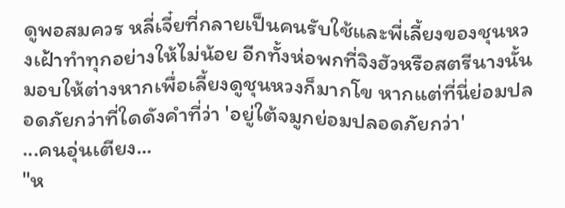ดูพอสมควร หลี่เจี๋ยที่กลายเป็นคนรับใช้และพี่เลี้ยงของชุนหวงเฝ้าทำทุกอย่างให้ไม่น้อย อีกทั้งห่อพกที่จิงฮัวหรือสตรีนางนั้นมอบให้ต่างหากเพื่อเลี้ยงดูชุนหวงก็มากโข หากแต่ที่นี่ย่อมปลอดภัยกว่าที่ใดดังคำที่ว่า 'อยู่ใต้จมูกย่อมปลอดภัยกว่า'
...คนอุ่นเตียง...
"ห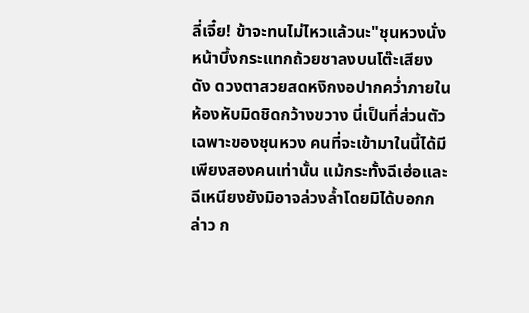ลี่เจี๋ย! ข้าจะทนไม่ไหวแล้วนะ"ชุนหวงนั่งหน้าบึ้งกระแทกถ้วยชาลงบนโต๊ะเสียงดัง ดวงตาสวยสดหงิกงอปากคว่ำภายในห้องหับมิดชิดกว้างขวาง นี่เป็นที่ส่วนตัวเฉพาะของชุนหวง คนที่จะเข้ามาในนี้ได้มีเพียงสองคนเท่านั้น แม้กระทั้งฉีเฮ่อและฉีเหนียงยังมิอาจล่วงล้ำโดยมิได้บอกกล่าว ก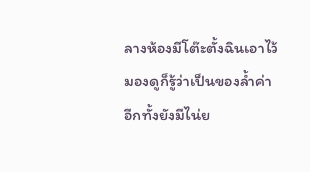ลางห้องมีโต๊ะตั้งฉินเอาไว้มองดูก็รู้ว่าเป็นของล้ำค่า อีกทั้งยังมีไน่ย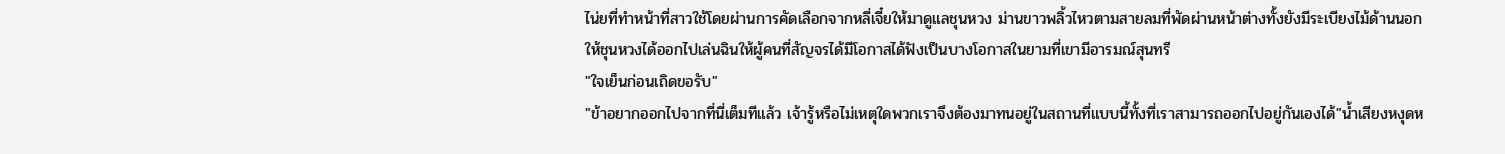ไน่ยที่ทำหน้าที่สาวใช้โดยผ่านการคัดเลือกจากหลี่เจี๋ยให้มาดูแลชุนหวง ม่านขาวพลิ้วไหวตามสายลมที่พัดผ่านหน้าต่างทั้งยังมีระเบียงไม้ด้านนอกให้ชุนหวงได้ออกไปเล่นฉินให้ผู้คนที่สัญจรได้มีโอกาสได้ฟังเป็นบางโอกาสในยามที่เขามีอารมณ์สุนทรี
"ใจเย็นก่อนเถิดขอรับ"
"ข้าอยากออกไปจากที่นี่เต็มทีแล้ว เจ้ารู้หรือไม่เหตุใดพวกเราจึงต้องมาทนอยู่ในสถานที่แบบนี้ทั้งที่เราสามารถออกไปอยู่กันเองได้"น้ำเสียงหงุดห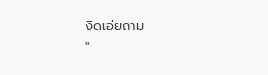งิดเอ่ยถาม
"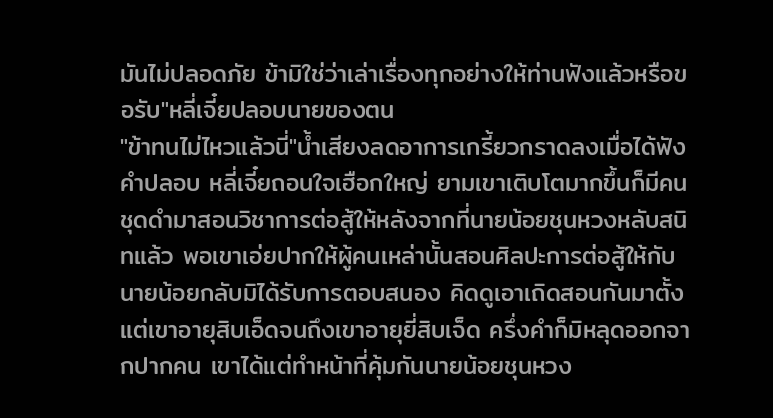มันไม่ปลอดภัย ข้ามิใช่ว่าเล่าเรื่องทุกอย่างให้ท่านฟังแล้วหรือขอรับ"หลี่เจี๋ยปลอบนายของตน
"ข้าทนไม่ไหวแล้วนี่"น้ำเสียงลดอาการเกรี้ยวกราดลงเมื่อได้ฟังคำปลอบ หลี่เจี๋ยถอนใจเฮือกใหญ่ ยามเขาเติบโตมากขึ้นก็มีคนชุดดำมาสอนวิชาการต่อสู้ให้หลังจากที่นายน้อยชุนหวงหลับสนิทแล้ว พอเขาเอ่ยปากให้ผู้คนเหล่านั้นสอนศิลปะการต่อสู้ให้กับนายน้อยกลับมิได้รับการตอบสนอง คิดดูเอาเถิดสอนกันมาตั้งแต่เขาอายุสิบเอ็ดจนถึงเขาอายุยี่สิบเจ็ด ครึ่งคำก็มิหลุดออกจากปากคน เขาได้แต่ทำหน้าที่คุ้มกันนายน้อยชุนหวง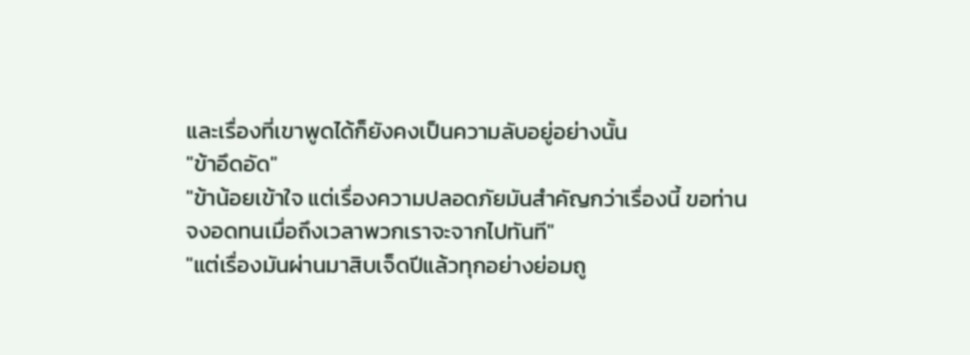และเรื่องที่เขาพูดได้ก็ยังคงเป็นความลับอยู่อย่างนั้น
"ข้าอึดอัด"
"ข้าน้อยเข้าใจ แต่เรื่องความปลอดภัยมันสำคัญกว่าเรื่องนี้ ขอท่านจงอดทนเมื่อถึงเวลาพวกเราจะจากไปทันที"
"แต่เรื่องมันผ่านมาสิบเจ็ดปีแล้วทุกอย่างย่อมถู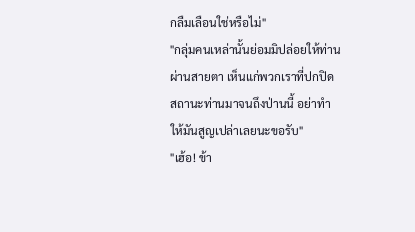กลืมเลือนใช่หรือไม่"
"กลุ่มคนเหล่านั้นย่อมมิปล่อยให้ท่านผ่านสายตา เห็นแก่พวกเราที่ปกปิดสถานะท่านมาจนถึงป่านนี้ อย่าทำให้มันสูญเปล่าเลยนะขอรับ"
"เฮ้อ! ข้า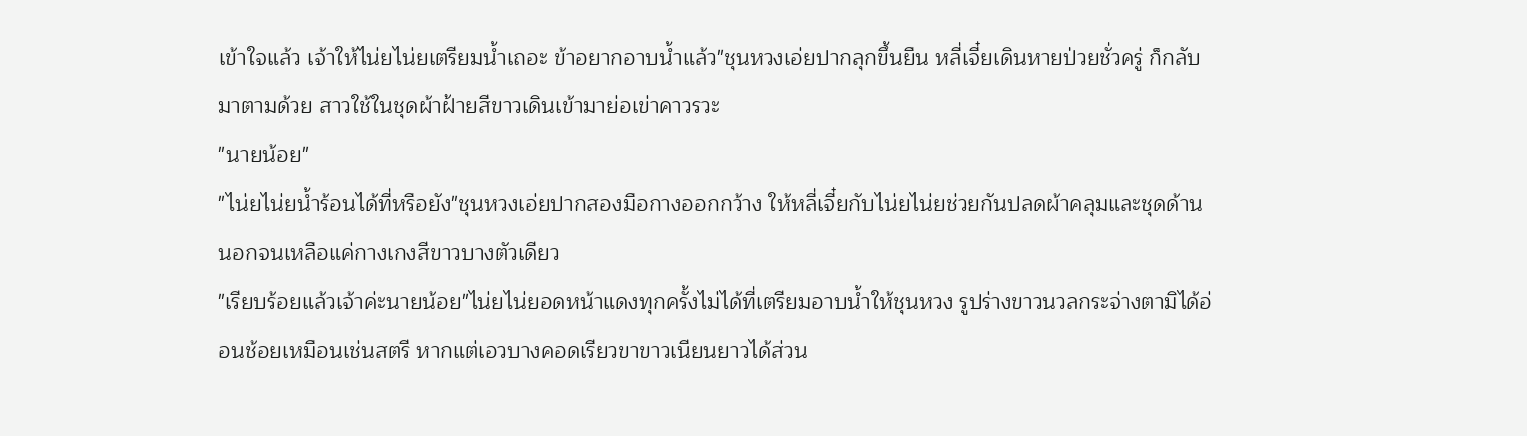เข้าใจแล้ว เจ้าให้ไน่ยไน่ยเตรียมน้ำเถอะ ข้าอยากอาบน้ำแล้ว"ชุนหวงเอ่ยปากลุกขึ้นยืน หลี่เจี๋ยเดินหายป่วยชั่วครู่ ก็กลับมาตามด้วย สาวใช้ในชุดผ้าฝ้ายสีขาวเดินเข้ามาย่อเข่าคาวรวะ
"นายน้อย"
"ไน่ยไน่ยน้ำร้อนได้ที่หรือยัง"ชุนหวงเอ่ยปากสองมือกางออกกว้าง ให้หลี่เจี๋ยกับไน่ยไน่ยช่วยกันปลดผ้าคลุมและชุดด้านนอกจนเหลือแค่กางเกงสีขาวบางตัวเดียว
"เรียบร้อยแล้วเจ้าค่ะนายน้อย"ไน่ยไน่ยอดหน้าแดงทุกครั้งไม่ได้ที่เตรียมอาบน้ำให้ชุนหวง รูปร่างขาวนวลกระจ่างตามิได้อ่อนช้อยเหมือนเช่นสตรี หากแต่เอวบางคอดเรียวขาขาวเนียนยาวได้ส่วน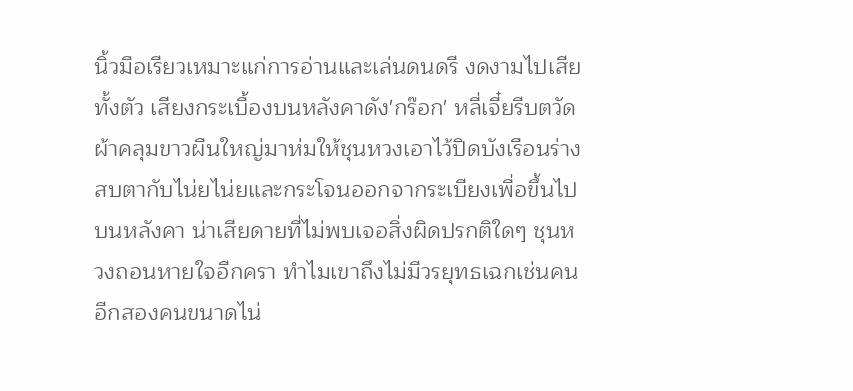นิ้วมือเรียวเหมาะแก่การอ่านและเล่นดนดรี งดงามไปเสียทั้งตัว เสียงกระเบื้องบนหลังคาดัง'กร๊อก' หลี่เจี๋ยรีบตวัดผ้าคลุมขาวผืนใหญ่มาห่มให้ชุนหวงเอาไว้ปิดบังเรือนร่าง สบตากับไน่ยไน่ยและกระโจนออกจากระเบียงเพื่อขึ้นไปบนหลังคา น่าเสียดายที่ไม่พบเจอสิ่งผิดปรกติใดๆ ชุนหวงถอนหายใจอีกครา ทำไมเขาถึงไม่มีวรยุทธเฉกเช่นคนอีกสองคนขนาดไน่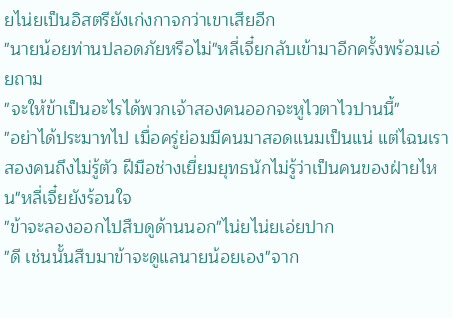ยไน่ยเป็นอิสตรียังเก่งกาจกว่าเขาเสียอีก
"นายน้อยท่านปลอดภัยหรือไม่"หลี่เจี๋ยกลับเข้ามาอีกครั้งพร้อมเอ่ยถาม
"จะให้ข้าเป็นอะไรได้พวกเจ้าสองคนออกจะหูไวตาไวปานนี้"
"อย่าได้ประมาทไป เมื่อครู่ย่อมมีคนมาสอดแนมเป็นแน่ แต่ไฉนเราสองคนถึงไม่รู้ตัว ฝีมือช่างเยี่ยมยุทธนักไม่รู้ว่าเป็นคนของฝ่ายไหน"หลี่เจี๋ยยังร้อนใจ
"ข้าจะลองออกไปสืบดูด้านนอก"ไน่ยไน่ยเอ่ยปาก
"ดี เช่นนั้นสืบมาข้าจะดูแลนายน้อยเอง"จาก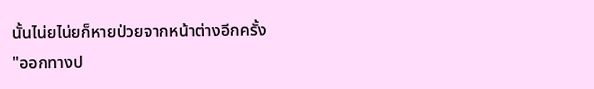นั้นไน่ยไน่ยก็หายป่วยจากหน้าต่างอีกครั้ง
"ออกทางป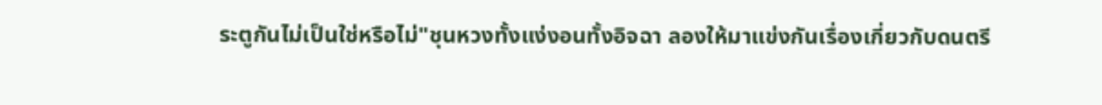ระตูกันไม่เป็นใช่หรือไม่"ชุนหวงทั้งแง่งอนทั้งอิจฉา ลองให้มาแข่งกันเรื่องเกี่ยวกับดนตรี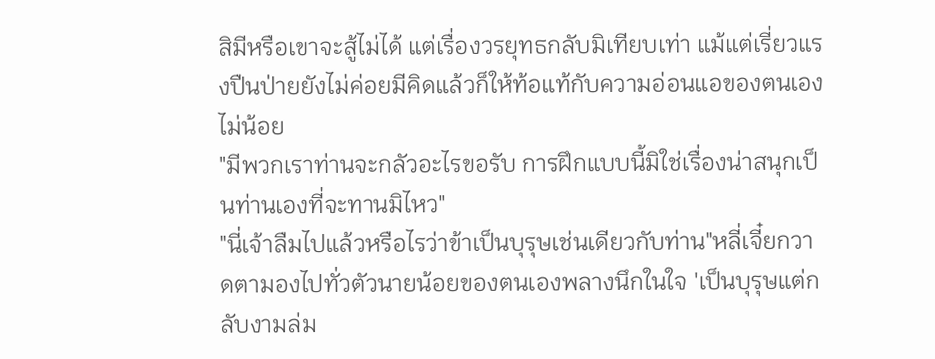สิมีหรือเขาจะสู้ไม่ได้ แต่เรื่องวรยุทธกลับมิเทียบเท่า แม้แต่เรี่ยวแรงปืนป่ายยังไม่ค่อยมีคิดแล้วก็ให้ท้อแท้กับความอ่อนแอของตนเองไม่น้อย
"มีพวกเราท่านจะกลัวอะไรขอรับ การฝึกแบบนี้มิใช่เรื่องน่าสนุกเป็นท่านเองที่จะทานมิไหว"
"นี่เจ้าลืมไปแล้วหรือไรว่าข้าเป็นบุรุษเช่นเดียวกับท่าน"หลี่เจี๋ยกวาดตามองไปทั่วตัวนายน้อยของตนเองพลางนึกในใจ 'เป็นบุรุษแต่กลับงามล่ม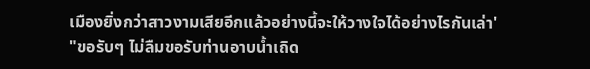เมืองยิ่งกว่าสาวงามเสียอีกแล้วอย่างนี้จะให้วางใจได้อย่างไรกันเล่า'
"ขอรับๆ ไม่ลืมขอรับท่านอาบน้ำเถิด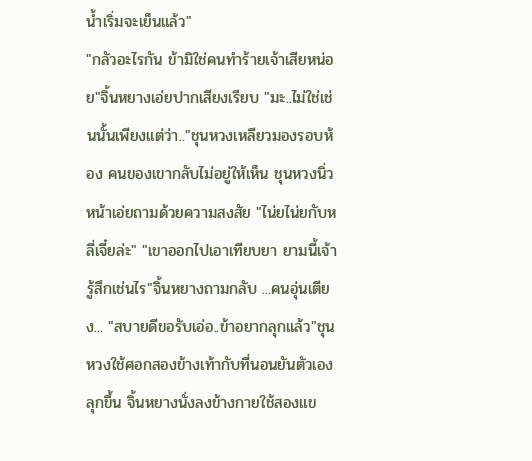น้ำเริ่มจะเย็นแล้ว"
"กลัวอะไรกัน ข้ามิใช่คนทำร้ายเจ้าเสียหน่อย"จิ้นหยางเอ่ยปากเสียงเรียบ "มะ..ไม่ใช่เช่นนั้นเพียงแต่ว่า.."ชุนหวงเหลียวมองรอบห้อง คนของเขากลับไม่อยู่ให้เห็น ชุนหวงนิ่วหน้าเอ่ยถามด้วยความสงสัย "ไน่ยไน่ยกับหลี่เจี๋ยล่ะ" "เขาออกไปเอาเทียบยา ยามนี้เจ้ารู้สึกเช่นไร"จิ้นหยางถามกลับ ...คนอุ่นเตียง... "สบายดีขอรับเอ่อ..ข้าอยากลุกแล้ว"ชุนหวงใช้ศอกสองข้างเท้ากับที่นอนยันตัวเองลุกขึ้น จิ้นหยางนั่งลงข้างกายใช้สองแข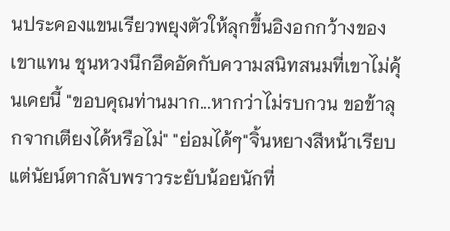นประคองแขนเรียวพยุงตัวให้ลุกขึ้นอิงอกกว้างของเขาแทน ชุนหวงนึกอึดอัดกับความสนิทสนมที่เขาไม่คุ้นเคยนี้ "ขอบคุณท่านมาก...หากว่าไม่รบกวน ขอข้าลุกจากเตียงได้หรือไม่" "ย่อมได้ๆ"จิ้นหยางสีหน้าเรียบแต่นัยน์ตากลับพราวระยับน้อยนักที่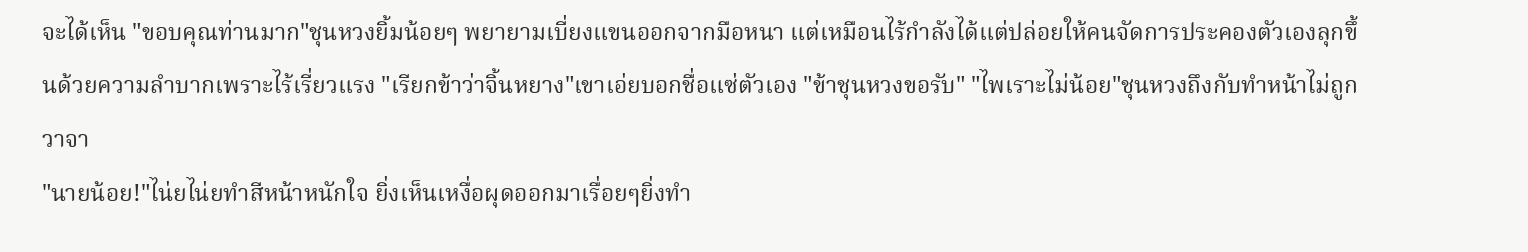จะได้เห็น "ขอบคุณท่านมาก"ชุนหวงยิ้มน้อยๆ พยายามเบี่ยงแขนออกจากมือหนา แต่เหมือนไร้กำลังได้แต่ปล่อยให้คนจัดการประคองตัวเองลุกขึ้นด้วยความลำบากเพราะไร้เรี่ยวแรง "เรียกข้าว่าจิ้นหยาง"เขาเอ่ยบอกชื่อแซ่ตัวเอง "ข้าชุนหวงขอรับ" "ไพเราะไม่น้อย"ชุนหวงถึงกับทำหน้าไม่ถูกวาจา
"นายน้อย!"ไน่ยไน่ยทำสีหน้าหนักใจ ยิ่งเห็นเหงื่อผุดออกมาเรื่อยๆยิ่งทำ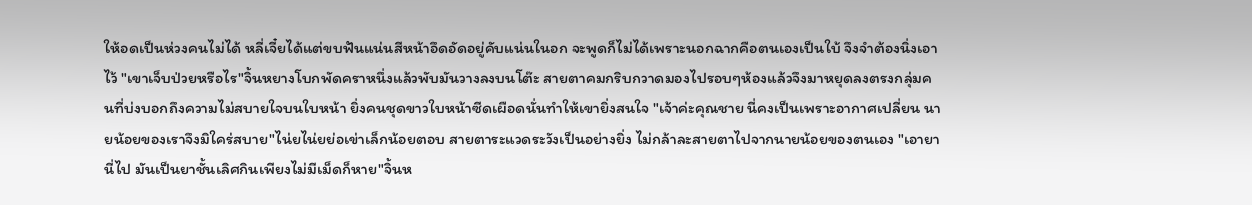ให้อดเป็นห่วงคนไม่ได้ หลี่เจี๋ยได้แต่ขบฟันแน่นสีหน้าอึดอัดอยู่คับแน่นในอก จะพูดก็ไม่ได้เพราะนอกฉากคือตนเองเป็นใบ้ จึงจำต้องนิ่งเอาไว้ "เขาเจ็บป่วยหรือไร"จิ้นหยางโบกพัดคราหนึ่งแล้วพับมันวางลงบนโต๊ะ สายตาคมกริบกวาดมองไปรอบๆห้องแล้วจึงมาหยุดลงตรงกลุ่มคนที่บ่งบอกถึงความไม่สบายใจบนใบหน้า ยิ่งคนชุดขาวใบหน้าซีดเผือดนั่นทำให้เขายิ่งสนใจ "เจ้าค่ะคุณชาย นี่คงเป็นเพราะอากาศเปลี่ยน นายน้อยของเราจึงมิใคร่สบาย"ไน่ยไน่ยย่อเข่าเล็กน้อยตอบ สายตาระแวดระวังเป็นอย่างยิ่ง ไม่กล้าละสายตาไปจากนายน้อยของตนเอง "เอายานี่ไป มันเป็นยาชั้นเลิศกินเพียงไม่มีเม็ดก็หาย"จิ้นห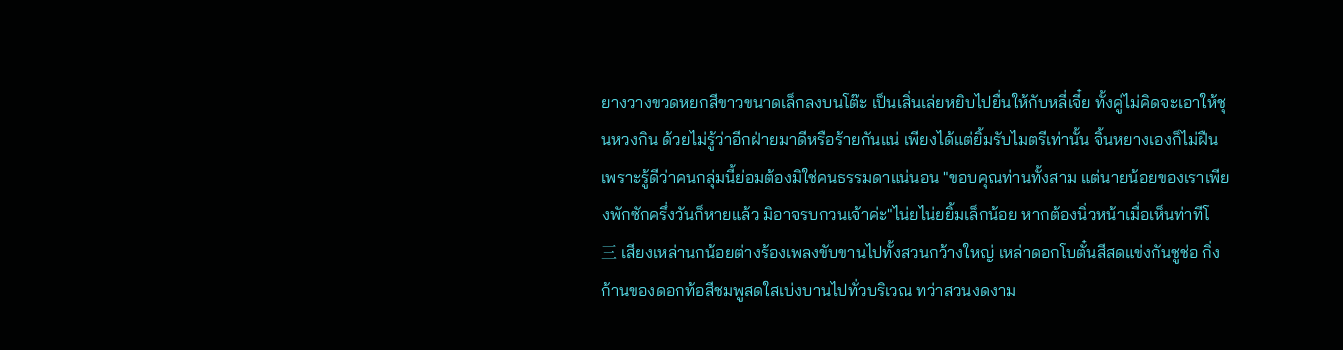ยางวางขวดหยกสีขาวขนาดเล็กลงบนโต๊ะ เป็นเสิ่นเล่ยหยิบไปยื่นให้กับหลี่เจี๋ย ทั้งคู่ไม่คิดจะเอาให้ชุนหวงกิน ด้วยไม่รู้ว่าอีกฝ่ายมาดีหรือร้ายกันแน่ เพียงได้แต่ยิ้มรับไมตรีเท่านั้น จิ้นหยางเองก็ไม่ฝืนเพราะรู้ดีว่าคนกลุ่มนี้ย่อมต้องมิใช่คนธรรมดาแน่นอน "ขอบคุณท่านทั้งสาม แต่นายน้อยของเราเพียงพักซักครึ่งวันก็หายแล้ว มิอาจรบกวนเจ้าค่ะ"ไน่ยไน่ยยิ้มเล็กน้อย หากต้องนิ่วหน้าเมื่อเห็นท่าทีโ
三 เสียงเหล่านกน้อยต่างร้องเพลงขับขานไปทั้งสวนกว้างใหญ่ เหล่าดอกโบตั๋นสีสดแข่งกันชูช่อ กิ่งก้านของดอกท้อสีชมพูสดใสเบ่งบานไปทั่วบริเวณ ทว่าสวนงดงาม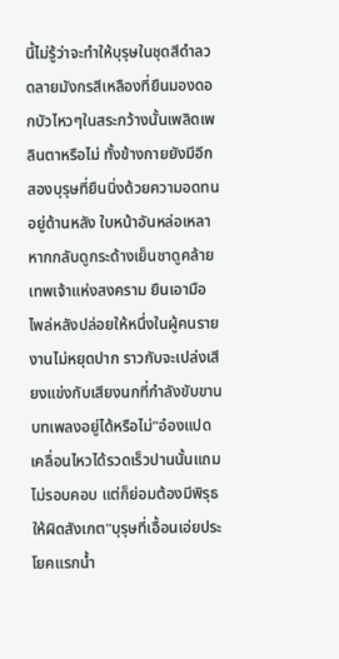นี้ไม่รู้ว่าจะทำให้บุรุษในชุดสีดำลวดลายมังกรสีเหลืองที่ยืนมองดอกบัวไหวๆในสระกว้างนั้นเพลิดเพลินตาหรือไม่ ทั้งข้างกายยังมีอีกสองบุรุษที่ยืนนิ่งด้วยความอดทนอยู่ด้านหลัง ใบหน้าอันหล่อเหลาหากกลับดูกระด้างเย็นชาดูคล้ายเทพเจ้าแห่งสงคราม ยืนเอามือไพล่หลังปล่อยให้หนึ่งในผู้คนรายงานไม่หยุดปาก ราวกับจะเปล่งเสียงแข่งกับเสียงนกที่กำลังขับขานบทเพลงอยู่ได้หรือไม่"อ๋องแปดเคลื่อนไหวได้รวดเร็วปานนั้นแถมไม่รอบคอบ แต่ก็ย่อมต้องมีพิรุธให้ผิดสังเกต"บุรุษที่เอื้อนเอ่ยประโยคแรกน้ำ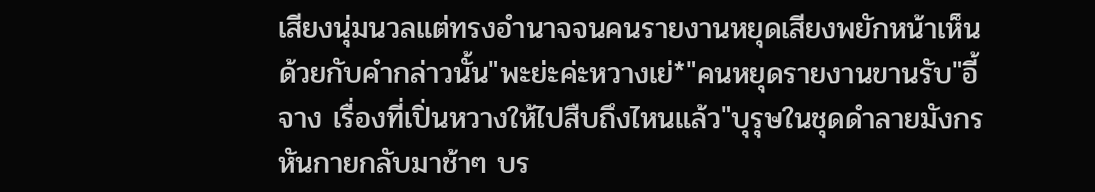เสียงนุ่มนวลแต่ทรงอำนาจจนคนรายงานหยุดเสียงพยักหน้าเห็นด้วยกับคำกล่าวนั้น"พะย่ะค่ะหวางเย่*"คนหยุดรายงานขานรับ"อี้จาง เรื่องที่เปิ่นหวางให้ไปสืบถึงไหนแล้ว"บุรุษในชุดดำลายมังกรหันกายกลับมาช้าๆ บร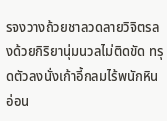รจงวางถ้วยชาลวดลายวิจิตรลงด้วยกิริยานุ่มนวลไม่ติดขัด ทรุดตัวลงนั่งเก้าอี้กลมไร้พนักหินอ่อน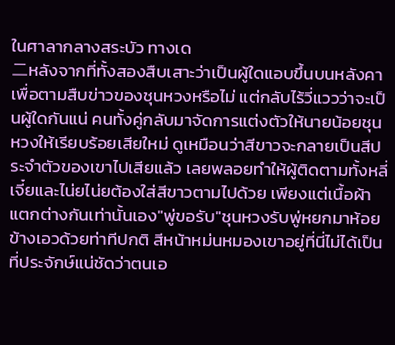ในศาลากลางสระบัว ทางเด
二หลังจากที่ทั้งสองสืบเสาะว่าเป็นผู้ใดแอบขึ้นบนหลังคา เพื่อตามสืบข่าวของชุนหวงหรือไม่ แต่กลับไร้วี่แววว่าจะเป็นผู้ใดกันแน่ คนทั้งคู่กลับมาจัดการแต่งตัวให้นายน้อยชุนหวงให้เรียบร้อยเสียใหม่ ดูเหมือนว่าสีขาวจะกลายเป็นสีประจำตัวของเขาไปเสียแล้ว เลยพลอยทำให้ผู้ติดตามทั้งหลี่เจี๋ยและไน่ยไน่ยต้องใส่สีขาวตามไปด้วย เพียงแต่เนื้อผ้าแตกต่างกันเท่านั้นเอง"พู่ขอรับ"ชุนหวงรับพู่หยกมาห้อยข้างเอวด้วยท่าทีปกติ สีหน้าหม่นหมองเขาอยู่ที่นี่ไม่ได้เป็นที่ประจักษ์แน่ชัดว่าตนเอ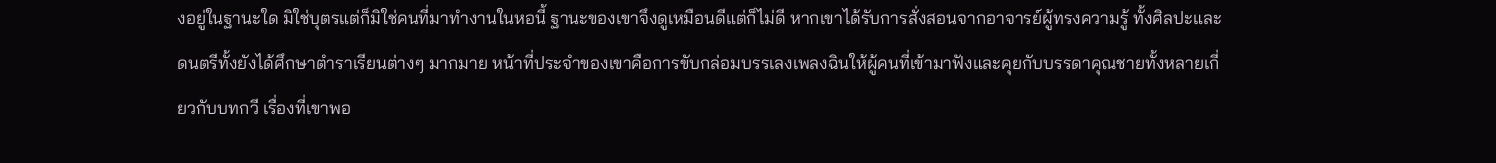งอยู่ในฐานะใด มิใช่บุตรแต่ก็มิใช่คนที่มาทำงานในหอนี้ ฐานะของเขาจึงดูเหมือนดีแต่ก็ไม่ดี หากเขาได้รับการสั่งสอนจากอาจารย์ผู้ทรงความรู้ ทั้งศิลปะและดนตรีทั้งยังได้ศึกษาตำราเรียนต่างๆ มากมาย หน้าที่ประจำของเขาคือการขับกล่อมบรรเลงเพลงฉินให้ผู้คนที่เข้ามาฟังและคุยกับบรรดาคุณชายทั้งหลายเกี่ยวกับบทกวี เรื่องที่เขาพอ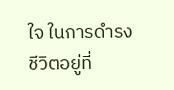ใจ ในการดำรงชีวิตอยู่ที่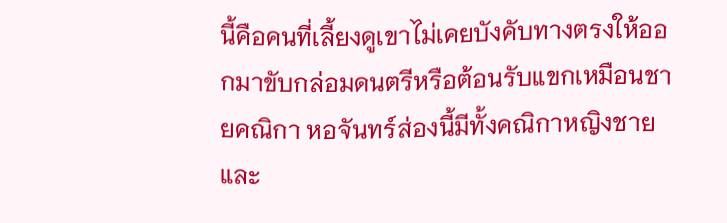นี้คือคนที่เลี้ยงดูเขาไม่เคยบังคับทางตรงให้ออกมาขับกล่อมดนตรีหรือต้อนรับแขกเหมือนชายคณิกา หอจันทร์ส่องนี้มีทั้งคณิกาหญิงชายและ